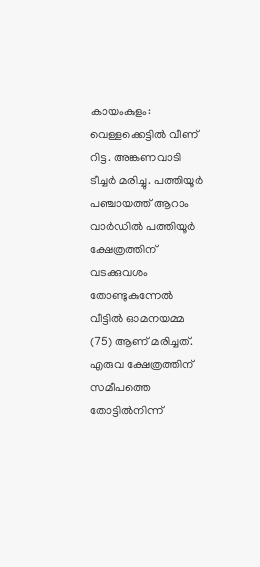കായംകുളം: വെള്ളക്കെട്ടിൽ വീണ് റിട്ട. അങ്കണവാടി ടീച്ചർ മരിച്ചു. പത്തിയൂർ പഞ്ചായത്ത് ആറാം വാർഡിൽ പത്തിയൂർ ക്ഷേത്രത്തിന് വടക്കുവശം തോണ്ടുകുന്നേൽ വീട്ടിൽ ഓമനയമ്മ (75) ആണ് മരിച്ചത്. എരുവ ക്ഷേത്രത്തിന് സമീപത്തെ തോട്ടിൽനിന്ന്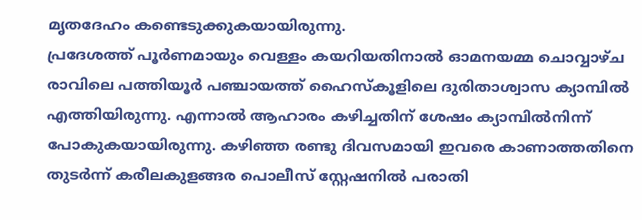മൃതദേഹം കണ്ടെടുക്കുകയായിരുന്നു.
പ്രദേശത്ത് പൂർണമായും വെള്ളം കയറിയതിനാൽ ഓമനയമ്മ ചൊവ്വാഴ്ച രാവിലെ പത്തിയൂർ പഞ്ചായത്ത് ഹൈസ്കൂളിലെ ദുരിതാശ്വാസ ക്യാമ്പിൽ എത്തിയിരുന്നു. എന്നാൽ ആഹാരം കഴിച്ചതിന് ശേഷം ക്യാമ്പിൽനിന്ന് പോകുകയായിരുന്നു. കഴിഞ്ഞ രണ്ടു ദിവസമായി ഇവരെ കാണാത്തതിനെ തുടർന്ന് കരീലകുളങ്ങര പൊലീസ് സ്റ്റേഷനിൽ പരാതി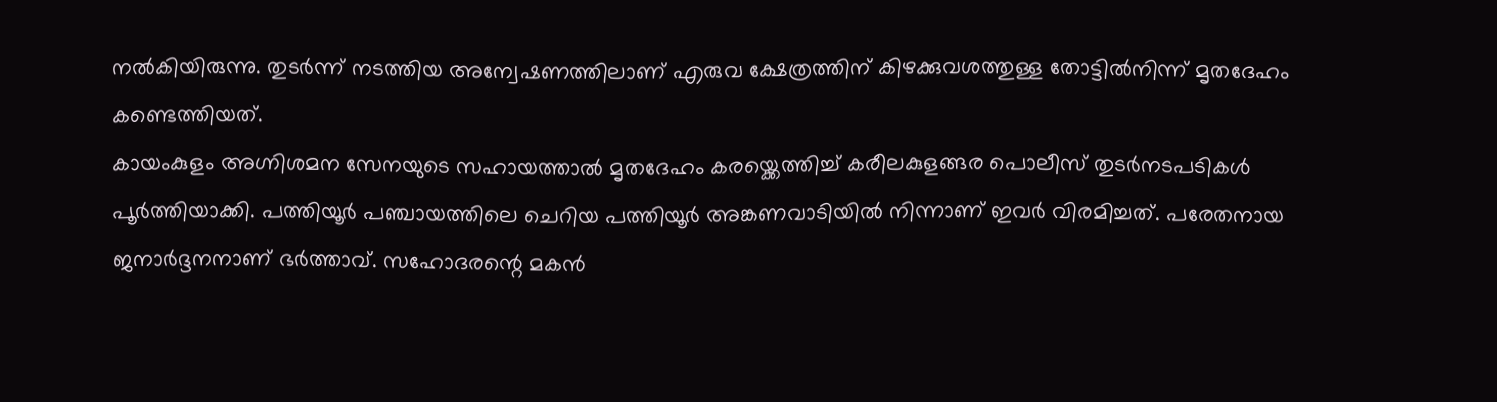നൽകിയിരുന്നു. തുടർന്ന് നടത്തിയ അന്വേഷണത്തിലാണ് എരുവ ക്ഷേത്രത്തിന് കിഴക്കുവശത്തുള്ള തോട്ടിൽനിന്ന് മൃതദേഹം കണ്ടെത്തിയത്.
കായംകുളം അഗ്നിശമന സേനയുടെ സഹായത്താൽ മൃതദേഹം കരയ്ക്കെത്തിച്ച് കരീലകുളങ്ങര പൊലീസ് തുടർനടപടികൾ പൂർത്തിയാക്കി. പത്തിയൂർ പഞ്ചായത്തിലെ ചെറിയ പത്തിയൂർ അങ്കണവാടിയിൽ നിന്നാണ് ഇവർ വിരമിച്ചത്. പരേതനായ ജനാർദ്ദനനാണ് ഭർത്താവ്. സഹോദരന്റെ മകൻ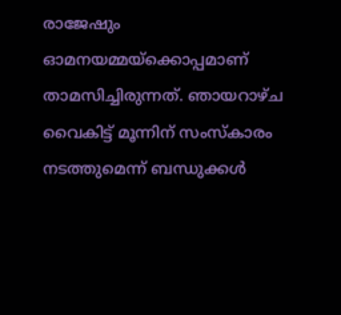രാജേഷും ഓമനയമ്മയ്ക്കൊപ്പമാണ് താമസിച്ചിരുന്നത്. ഞായറാഴ്ച വൈകിട്ട് മൂന്നിന് സംസ്കാരം നടത്തുമെന്ന് ബന്ധുക്കൾ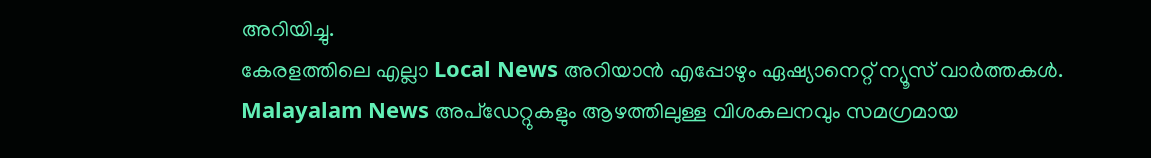അറിയിച്ചു.
കേരളത്തിലെ എല്ലാ Local News അറിയാൻ എപ്പോഴും ഏഷ്യാനെറ്റ് ന്യൂസ് വാർത്തകൾ. Malayalam News അപ്ഡേറ്റുകളും ആഴത്തിലുള്ള വിശകലനവും സമഗ്രമായ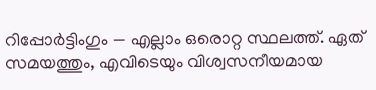റിപ്പോർട്ടിംഗും — എല്ലാം ഒരൊറ്റ സ്ഥലത്ത്. ഏത് സമയത്തും, എവിടെയും വിശ്വസനീയമായ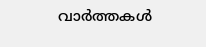വാർത്തകൾ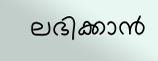ലഭിക്കാൻ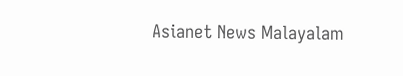Asianet News Malayalam